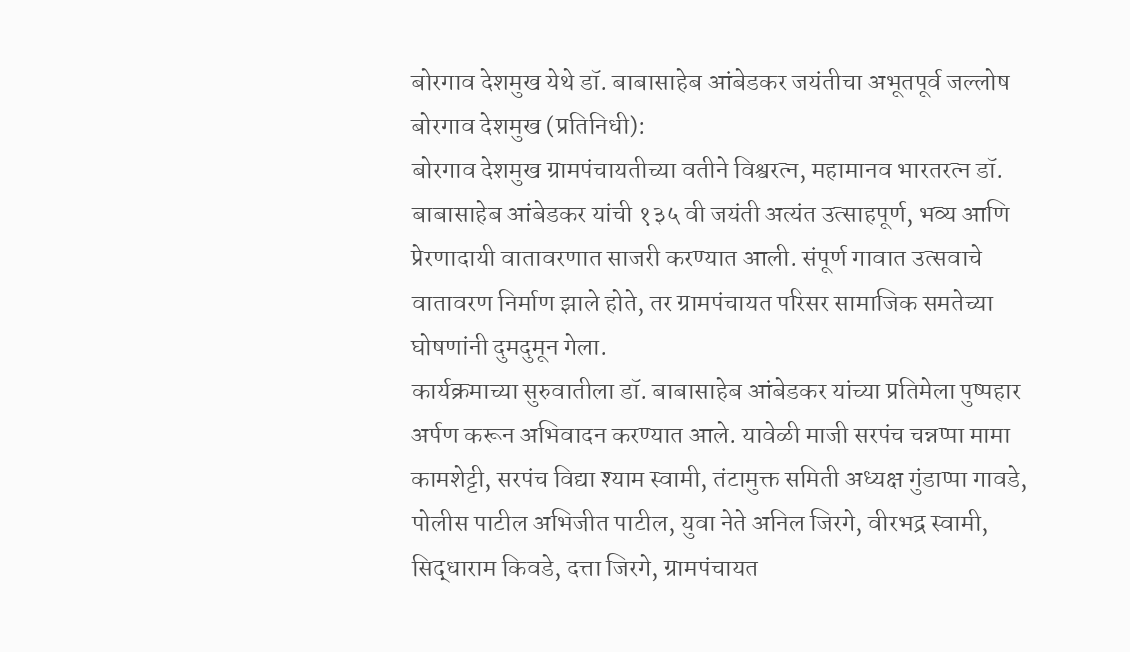बोरगाव देशमुख येथे डॉ. बाबासाहेब आंबेडकर जयंतीचा अभूतपूर्व जल्लोष
बोरगाव देशमुख (प्रतिनिधी):
बोरगाव देशमुख ग्रामपंचायतीच्या वतीने विश्वरत्न, महामानव भारतरत्न डॉ. बाबासाहेब आंबेडकर यांची १३५ वी जयंती अत्यंत उत्साहपूर्ण, भव्य आणि प्रेरणादायी वातावरणात साजरी करण्यात आली. संपूर्ण गावात उत्सवाचे वातावरण निर्माण झाले होते, तर ग्रामपंचायत परिसर सामाजिक समतेच्या घोषणांनी दुमदुमून गेला.
कार्यक्रमाच्या सुरुवातीला डॉ. बाबासाहेब आंबेडकर यांच्या प्रतिमेला पुष्पहार अर्पण करून अभिवादन करण्यात आले. यावेळी माजी सरपंच चन्नप्पा मामा कामशेट्टी, सरपंच विद्या श्याम स्वामी, तंटामुक्त समिती अध्यक्ष गुंडाप्पा गावडे, पोलीस पाटील अभिजीत पाटील, युवा नेते अनिल जिरगे, वीरभद्र स्वामी, सिद्धाराम किवडे, दत्ता जिरगे, ग्रामपंचायत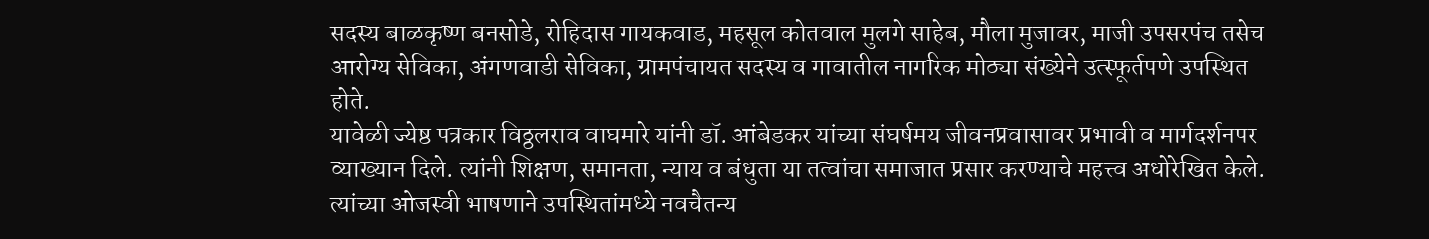सदस्य बाळकृष्ण बनसोडे, रोहिदास गायकवाड, महसूल कोतवाल मुलगे साहेब, मौला मुजावर, माजी उपसरपंच तसेच आरोग्य सेविका, अंगणवाडी सेविका, ग्रामपंचायत सदस्य व गावातील नागरिक मोठ्या संख्येने उत्स्फूर्तपणे उपस्थित होते.
यावेळी ज्येष्ठ पत्रकार विठ्ठलराव वाघमारे यांनी डॉ. आंबेडकर यांच्या संघर्षमय जीवनप्रवासावर प्रभावी व मार्गदर्शनपर व्याख्यान दिले. त्यांनी शिक्षण, समानता, न्याय व बंधुता या तत्वांचा समाजात प्रसार करण्याचे महत्त्व अधोरेखित केले. त्यांच्या ओजस्वी भाषणाने उपस्थितांमध्ये नवचैतन्य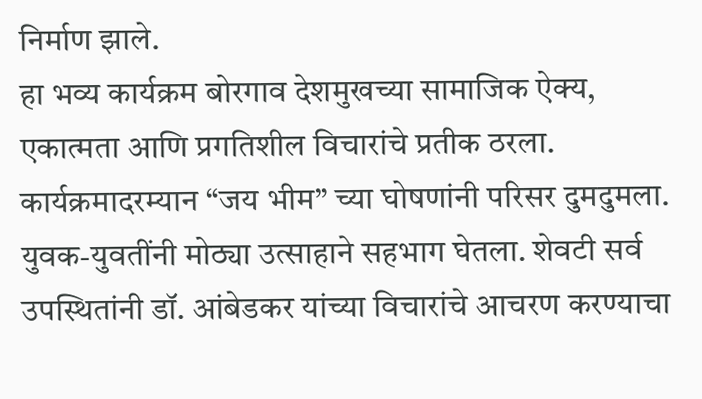निर्माण झाले.
हा भव्य कार्यक्रम बोरगाव देशमुखच्या सामाजिक ऐक्य, एकात्मता आणि प्रगतिशील विचारांचे प्रतीक ठरला.
कार्यक्रमादरम्यान “जय भीम” च्या घोषणांनी परिसर दुमदुमला. युवक-युवतींनी मोठ्या उत्साहाने सहभाग घेतला. शेवटी सर्व उपस्थितांनी डॉ. आंबेडकर यांच्या विचारांचे आचरण करण्याचा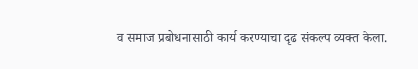व समाज प्रबोधनासाठी कार्य करण्याचा दृढ संकल्प व्यक्त केला.